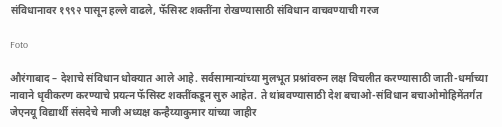संविधानावर १९९२ पासून हल्ले वाढले, फॅसिस्ट शक्तींना रोखण्यासाठी संविधान वाचवण्याची गरज

Foto

औरंगाबाद – देशाचे संविधान धोक्यात आले आहे. सर्वसामान्यांच्या मुलभूत प्रश्नांवरुन लक्ष विचलीत करण्यासाठी जाती-धर्माच्या नावाने धृवीकरण करण्याचे प्रयत्न फॅसिस्ट शक्तींकडून सुरु आहेत. ते थांबवण्यासाठी देश बचाओ-संविधान बचाओमोहिमेंतर्गत जेएनयू विद्यार्थी संसदेचे माजी अध्यक्ष कन्हैय्याकुमार यांच्या जाहीर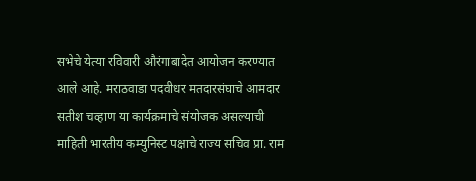सभेचे येत्या रविवारी औरंगाबादेत आयोजन करण्यात आले आहे. मराठवाडा पदवीधर मतदारसंघाचे आमदार सतीश चव्हाण या कार्यक्रमाचे संयोजक असल्याची माहिती भारतीय कम्युनिस्ट पक्षाचे राज्य सचिव प्रा. राम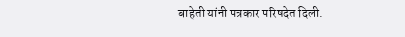बाहेती यांनी पत्रकार परिषदेत दिली.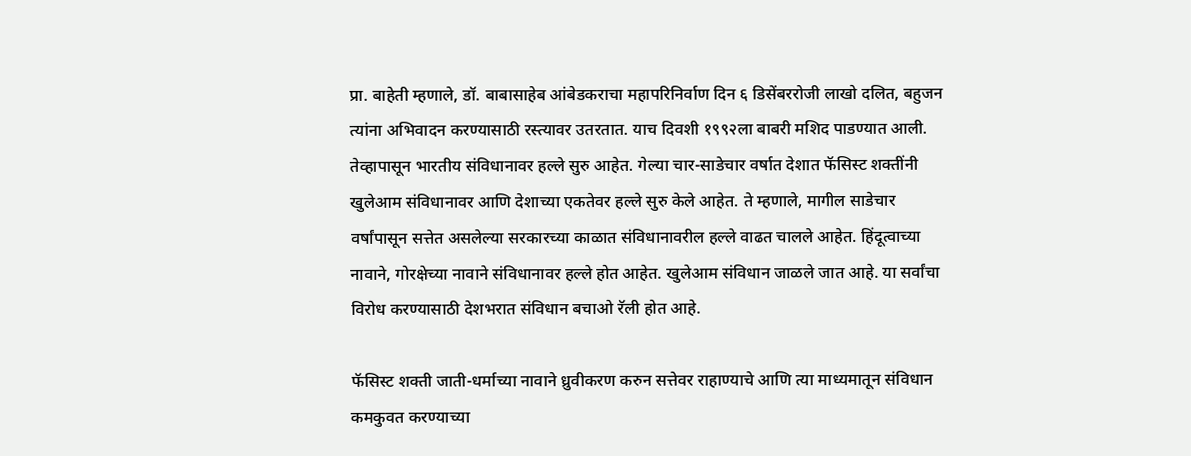प्रा. बाहेती म्हणाले, डॉ. बाबासाहेब आंबेडकराचा महापरिनिर्वाण दिन ६ डिसेंबररोजी लाखो दलित, बहुजन त्यांना अभिवादन करण्यासाठी रस्त्यावर उतरतात. याच दिवशी १९९२ला बाबरी मशिद पाडण्यात आली. तेव्हापासून भारतीय संविधानावर हल्ले सुरु आहेत. गेल्या चार-साडेचार वर्षात देशात फॅसिस्ट शक्तींनी खुलेआम संविधानावर आणि देशाच्या एकतेवर हल्ले सुरु केले आहेत. ते म्हणाले, मागील साडेचार वर्षांपासून सत्तेत असलेल्या सरकारच्या काळात संविधानावरील हल्ले वाढत चालले आहेत. हिंदूत्वाच्या नावाने, गोरक्षेच्या नावाने संविधानावर हल्ले होत आहेत. खुलेआम संविधान जाळले जात आहे. या सर्वांचा विरोध करण्यासाठी देशभरात संविधान बचाओ रॅली होत आहे.

फॅसिस्ट शक्ती जाती-धर्माच्या नावाने ध्रुवीकरण करुन सत्तेवर राहाण्याचे आणि त्या माध्यमातून संविधान कमकुवत करण्याच्या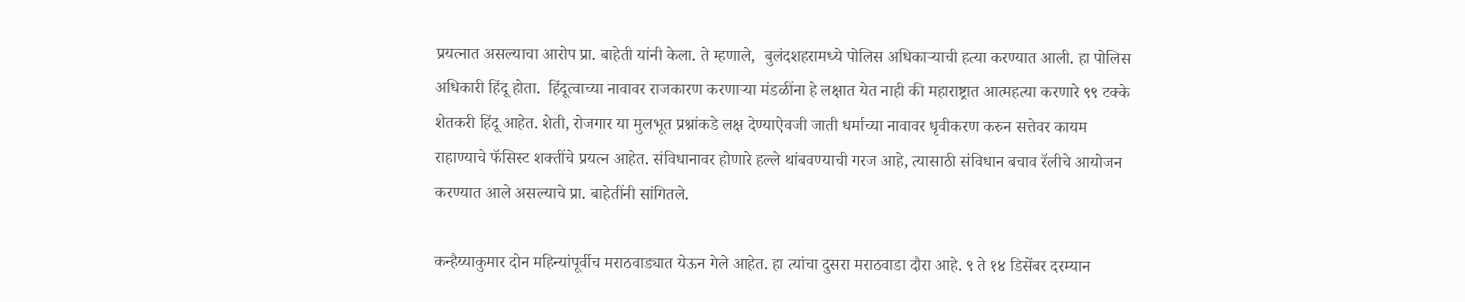प्रयत्नात असल्याचा आरोप प्रा. बाहेती यांनी केला. ते म्हणाले,  बुलंदशहरामध्ये पोलिस अधिकाऱ्याची हत्या करण्यात आली. हा पोलिस अधिकारी हिंदू होता.  हिंदूत्वाच्या नावावर राजकारण करणाऱ्या मंडळींना हे लक्षात येत नाही की महाराष्ट्रात आत्महत्या करणारे ९९ टक्के शेतकरी हिंदू आहेत. शेती, रोजगार या मुलभूत प्रश्नांकडे लक्ष देण्याऐवजी जाती धर्माच्या नावावर धृवीकरण करुन सत्तेवर कायम राहाण्याचे फॅसिस्ट शक्तींचे प्रयत्न आहेत. संविधानावर होणारे हल्ले थांबवण्याची गरज आहे, त्यासाठी संविधान बचाव रॅलीचे आयोजन करण्यात आले असल्याचे प्रा. बाहेतींनी सांगितले.

कन्हैय्याकुमार दोन महिन्यांपूर्वीच मराठवाड्यात येऊन गेले आहेत. हा त्यांचा दुसरा मराठवाडा दौरा आहे. ९ ते १४ डिसेंबर दरम्यान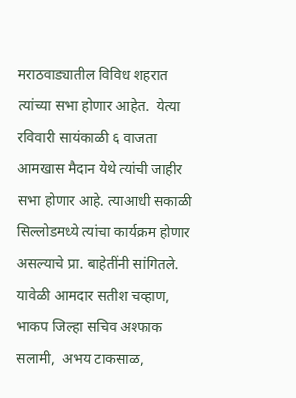मराठवाड्यातील विविध शहरात त्यांच्या सभा होणार आहेत.  येत्या रविवारी सायंकाळी ६ वाजता आमखास मैदान येथे त्यांची जाहीर सभा होणार आहे. त्याआधी सकाळी सिल्लोडमध्ये त्यांचा कार्यक्रम होणार असल्याचे प्रा. बाहेतींनी सांगितले. यावेळी आमदार सतीश चव्हाण, भाकप जिल्हा सचिव अश्फाक सलामी,  अभय टाकसाळ,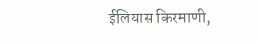ईलियास किरमाणी,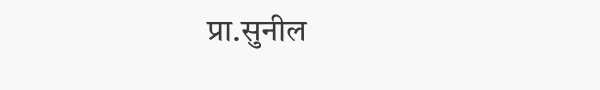प्रा.सुनील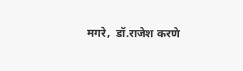मगरे,  डॉ.राजेश करणे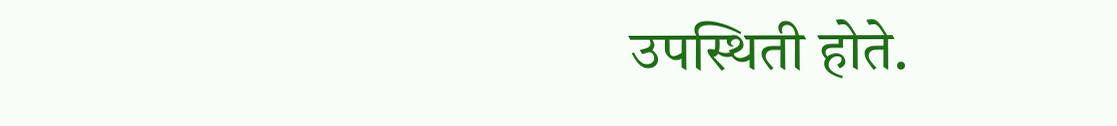उपस्थिती होते.